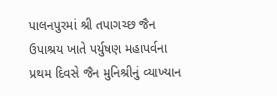પાલનપુરમાં શ્રી તપાગચ્છ જૈન ઉપાશ્રય ખાતે પર્યુષણ મહાપર્વના પ્રથમ દિવસે જૈન મુનિશ્રીનું વ્યાખ્યાન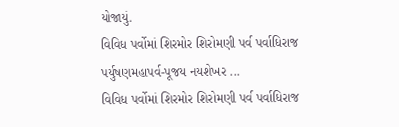યોજાયું.
વિવિધ પર્વોમાં શિરમોર શિરોમણી પર્વ પર્વાધિરાજ પર્યુષણમહાપર્વ-પૂજય નયશેખર ...
વિવિધ પર્વોમાં શિરમોર શિરોમણી પર્વ પર્વાધિરાજ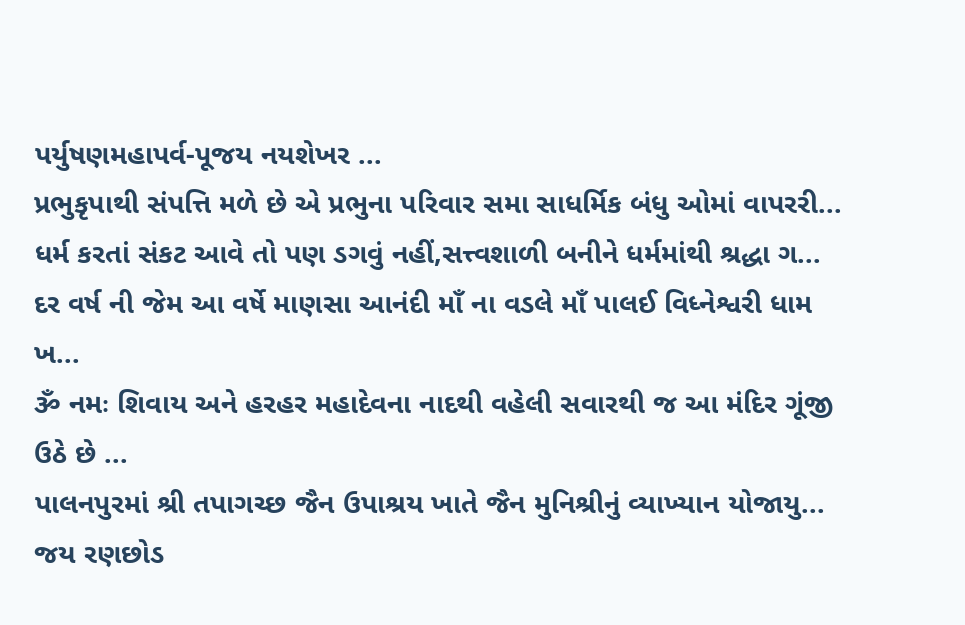પર્યુષણમહાપર્વ-પૂજય નયશેખર ...
પ્રભુકૃપાથી સંપત્તિ મળે છે એ પ્રભુના પરિવાર સમા સાધર્મિક બંધુ ઓમાં વાપરરી...
ધર્મ કરતાં સંકટ આવે તો પણ ડગવું નહીં,સત્ત્વશાળી બનીને ધર્મમાંથી શ્રદ્ધા ગ...
દર વર્ષ ની જેમ આ વર્ષે માણસા આનંદી માઁ ના વડલે માઁ પાલઈ વિધ્નેશ્વરી ધામ ખ...
ૐ નમઃ શિવાય અને હરહર મહાદેવના નાદથી વહેલી સવારથી જ આ મંદિર ગૂંજી ઉઠે છે ...
પાલનપુરમાં શ્રી તપાગચ્છ જૈન ઉપાશ્રય ખાતે જૈન મુનિશ્રીનું વ્યાખ્યાન યોજાયુ...
જય રણછોડ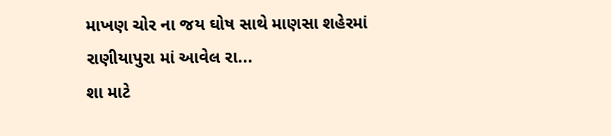માખણ ચોર ના જય ઘોષ સાથે માણસા શહેરમાં રાણીયાપુરા માં આવેલ રા...
શા માટે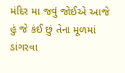મંદિર મા જવું જોઈએ આજે હું જે કંઈ છું તેના મૂળમાં ડાંગરવા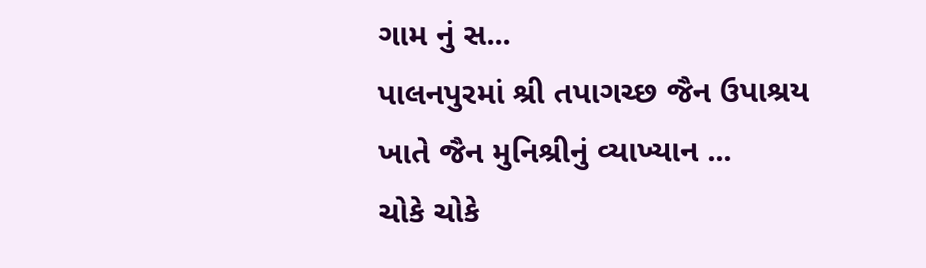ગામ નું સ...
પાલનપુરમાં શ્રી તપાગચ્છ જૈન ઉપાશ્રય ખાતે જૈન મુનિશ્રીનું વ્યાખ્યાન ...
ચોકે ચોકે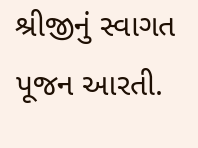શ્રીજીનું સ્વાગત પૂજન આરતી.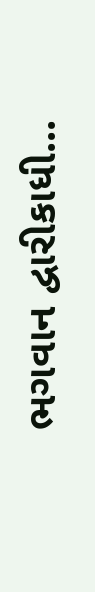ભગવાન દ્વારીકાધી...